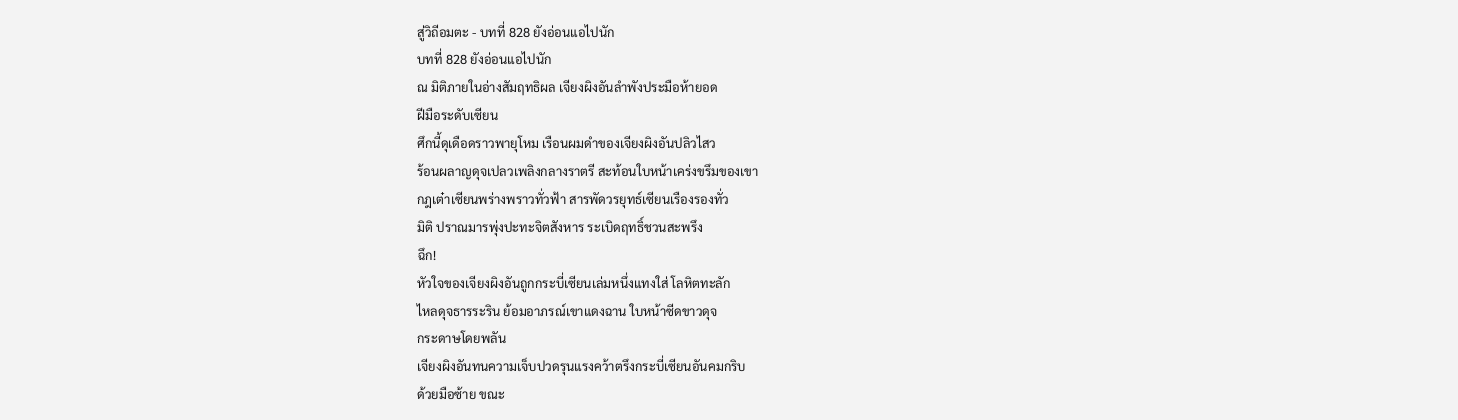สู่วิถีอมตะ - บทที่ 828 ยังอ่อนแอไปนัก
บทที่ 828 ยังอ่อนแอไปนัก
ณ มิติภายในอ่างสัมฤทธิผล เจียงผิงอันลำพังประมือห้ายอด
ฝีมือระดับเซียน
ศึกนี้ดุเดือดราวพายุโหม เรือนผมดำของเจียงผิงอันปลิวไสว
ร้อนผลาญดุจเปลวเพลิงกลางราตรี สะท้อนใบหน้าเคร่งขรึมของเขา
กฎเต๋าเซียนพร่างพราวทั่วฟ้า สารพัดวรยุทธ์เซียนเรืองรองทั่ว
มิติ ปราณมารพุ่งปะทะจิตสังหาร ระเบิดฤทธิ์ชวนสะพรึง
ฉึก!
หัวใจของเจียงผิงอันถูกกระบี่เซียนเล่มหนึ่งแทงใส่ โลหิตทะลัก
ไหลดุจธารระริน ย้อมอาภรณ์เขาแดงฉาน ใบหน้าซีดขาวดุจ
กระดาษโดยพลัน
เจียงผิงอันทนความเจ็บปวดรุนแรงคว้าตรึงกระบี่เซียนอันคมกริบ
ด้วยมือซ้าย ขณะ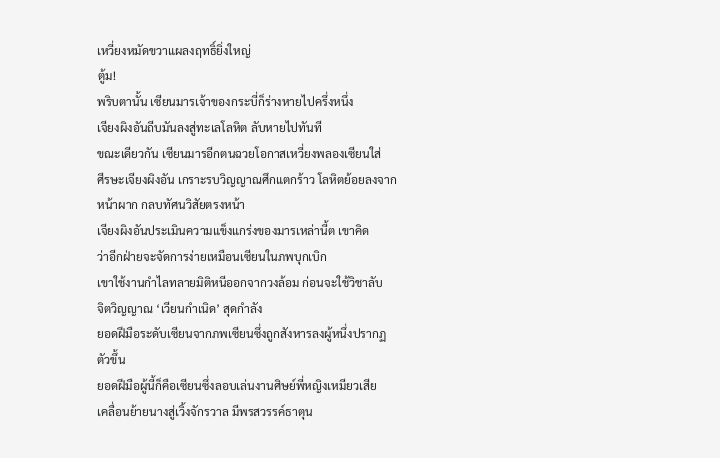เหวี่ยงหมัดขวาแผลงฤทธิ์ยิ่งใหญ่
ตู้ม!
พริบตานั้น เซียนมารเจ้าของกระบี่ก็ร่างหายไปครึ่งหนึ่ง
เจียงผิงอันถีบมันลงสู่ทะเลโลหิต ลับหายไปทันที
ขณะเดียวกัน เซียนมารอีกตนฉวยโอกาสเหวี่ยงพลองเซียนใส่
ศีรษะเจียงผิงอัน เกราะรบวิญญาณศึกแตกร้าว โลหิตย้อยลงจาก
หน้าผาก กลบทัศนวิสัยตรงหน้า
เจียงผิงอันประเมินความแข็งแกร่งของมารเหล่านี้ต เขาคิด
ว่าอีกฝ่ายจะจัดการง่ายเหมือนเซียนในภพบุกเบิก
เขาใช้งานกำไลทลายมิติหนีออกจากวงล้อม ก่อนจะใช้วิชาลับ
จิตวิญญาณ ‘เวียนกำเนิด’ สุดกำลัง
ยอดฝีมือระดับเซียนจากภพเซียนซึ่งถูกสังหารลงผู้หนึ่งปรากฏ
ตัวขึ้น
ยอดฝีมือผู้นี้ก็คือเซียนซึ่งลอบเล่นงานศิษย์พี่หญิงเหมียวเสีย
เคลื่อนย้ายนางสู่เวิ้งจักรวาล มีพรสวรรค์ธาตุน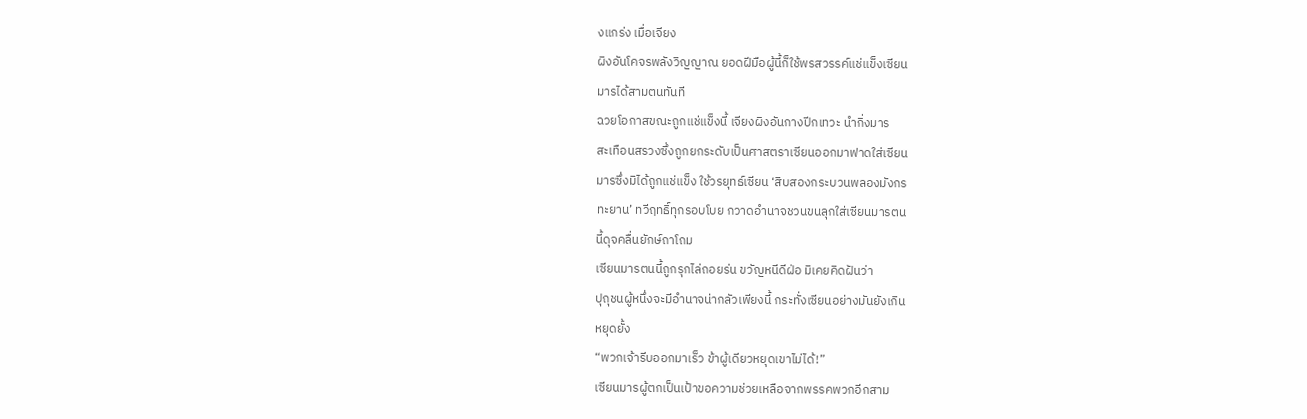งแกร่ง เมื่อเจียง
ผิงอันโคจรพลังวิญญาณ ยอดฝีมือผู้นี้ก็ใช้พรสวรรค์แช่แข็งเซียน
มารได้สามตนทันที
ฉวยโอกาสขณะถูกแช่แข็งนี้ เจียงผิงอันกางปีกเทวะ นำกิ่งมาร
สะเทือนสรวงซึ่งถูกยกระดับเป็นศาสตราเซียนออกมาฟาดใส่เซียน
มารซึ่งมิได้ถูกแช่แข็ง ใช้วรยุทธ์เซียน ‘สิบสองกระบวนพลองมังกร
ทะยาน’ ทวีฤทธิ์ทุกรอบโบย กวาดอำนาจชวนขนลุกใส่เซียนมารตน
นี้ดุจคลื่นยักษ์ถาโถม
เซียนมารตนนี้ถูกรุกไล่ถอยร่น ขวัญหนีดีฝ่อ มิเคยคิดฝันว่า
ปุถุชนผู้หนึ่งจะมีอำนาจน่ากลัวเพียงนี้ กระทั่งเซียนอย่างมันยังเกิน
หยุดยั้ง
“พวกเจ้ารีบออกมาเร็ว ข้าผู้เดียวหยุดเขาไม่ได้!”
เซียนมารผู้ตกเป็นเป้าขอความช่วยเหลือจากพรรคพวกอีกสาม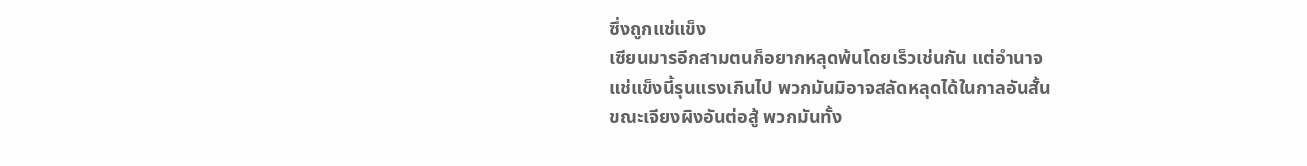ซึ่งถูกแช่แข็ง
เซียนมารอีกสามตนก็อยากหลุดพ้นโดยเร็วเช่นกัน แต่อำนาจ
แช่แข็งนี้รุนแรงเกินไป พวกมันมิอาจสลัดหลุดได้ในกาลอันสั้น
ขณะเจียงผิงอันต่อสู้ พวกมันทั้ง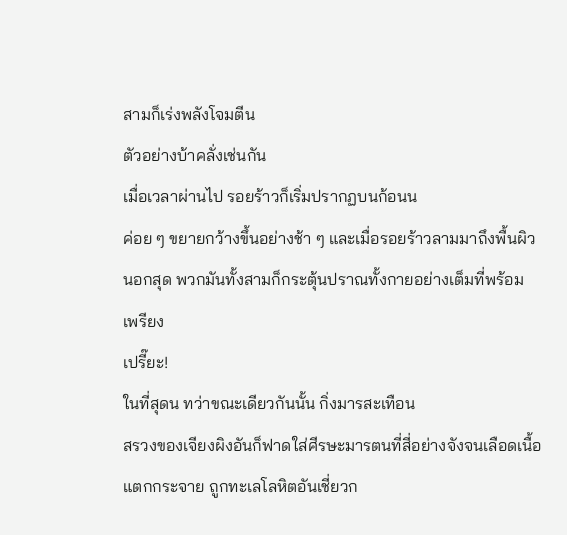สามก็เร่งพลังโจมตีน
ตัวอย่างบ้าคลั่งเช่นกัน
เมื่อเวลาผ่านไป รอยร้าวก็เริ่มปรากฏบนก้อนน
ค่อย ๆ ขยายกว้างขึ้นอย่างช้า ๆ และเมื่อรอยร้าวลามมาถึงพื้นผิว
นอกสุด พวกมันทั้งสามก็กระตุ้นปราณทั้งกายอย่างเต็มที่พร้อม
เพรียง
เปรี๊ยะ!
ในที่สุดน ทว่าขณะเดียวกันนั้น กิ่งมารสะเทือน
สรวงของเจียงผิงอันก็ฟาดใส่ศีรษะมารตนที่สี่อย่างจังจนเลือดเนื้อ
แตกกระจาย ถูกทะเลโลหิตอันเชี่ยวก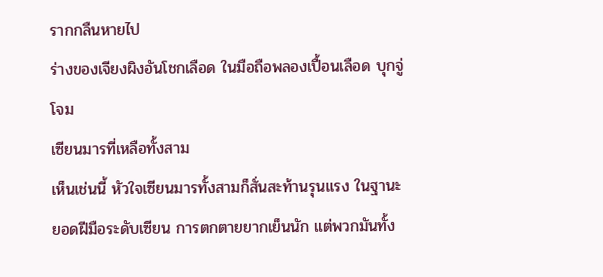รากกลืนหายไป
ร่างของเจียงผิงอันโชกเลือด ในมือถือพลองเปื้อนเลือด บุกจู่โจม
เซียนมารที่เหลือทั้งสาม
เห็นเช่นนี้ หัวใจเซียนมารทั้งสามก็สั่นสะท้านรุนแรง ในฐานะ
ยอดฝีมือระดับเซียน การตกตายยากเย็นนัก แต่พวกมันทั้ง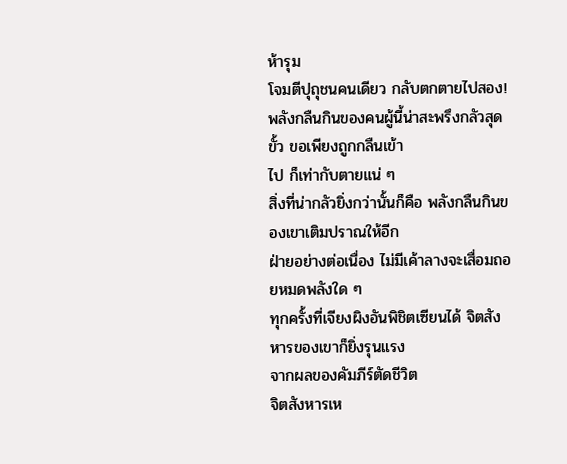ห้ารุม
โจมตีปุถุชนคนเดียว กลับตกตายไปสอง!
พลังกลืนกินของคนผู้นี้น่าสะพรึงกลัวสุดขั้ว ขอเพียงถูกกลืนเข้า
ไป ก็เท่ากับตายแน่ ๆ
สิ่งที่น่ากลัวยิ่งกว่านั้นก็คือ พลังกลืนกินของเขาเติมปราณให้อีก
ฝ่ายอย่างต่อเนื่อง ไม่มีเค้าลางจะเสื่อมถอยหมดพลังใด ๆ
ทุกครั้งที่เจียงผิงอันพิชิตเซียนได้ จิตสังหารของเขาก็ยิ่งรุนแรง
จากผลของคัมภีร์ตัดชีวิต
จิตสังหารเห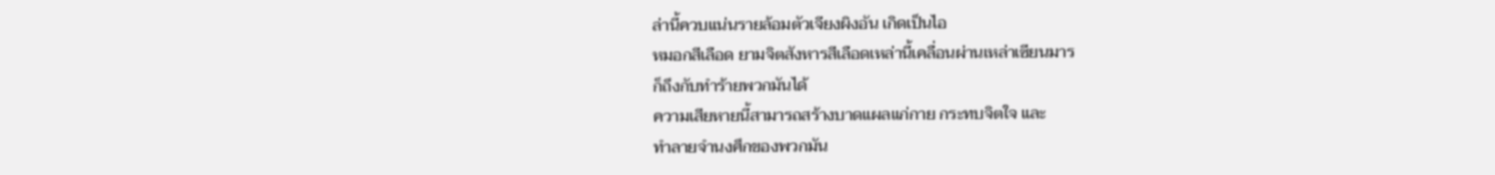ล่านี้ควบแน่นรายล้อมตัวเจียงผิงอัน เกิดเป็นไอ
หมอกสีเลือด ยามจิตสังหารสีเลือดเหล่านี้เคลื่อนผ่านเหล่าเซียนมาร
ก็ถึงกับทำร้ายพวกมันได้
ความเสียหายนี้สามารถสร้างบาดแผลแก่กาย กระทบจิตใจ และ
ทำลายจำนงศึกของพวกมัน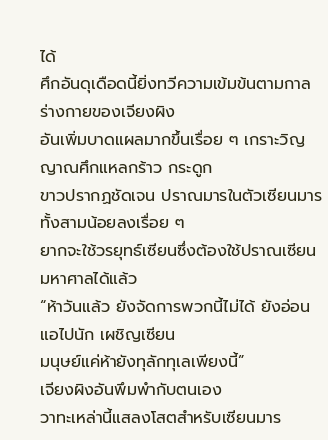ได้
ศึกอันดุเดือดนี้ยิ่งทวีความเข้มข้นตามกาล ร่างกายของเจียงผิง
อันเพิ่มบาดแผลมากขึ้นเรื่อย ๆ เกราะวิญญาณศึกแหลกร้าว กระดูก
ขาวปรากฏชัดเจน ปราณมารในตัวเซียนมารทั้งสามน้อยลงเรื่อย ๆ
ยากจะใช้วรยุทธ์เซียนซึ่งต้องใช้ปราณเซียนมหาศาลได้แล้ว
“ห้าวันแล้ว ยังจัดการพวกนี้ไม่ได้ ยังอ่อนแอไปนัก เผชิญเซียน
มนุษย์แค่ห้ายังทุลักทุเลเพียงนี้”
เจียงผิงอันพึมพำกับตนเอง
วาทะเหล่านี้แสลงโสตสำหรับเซียนมาร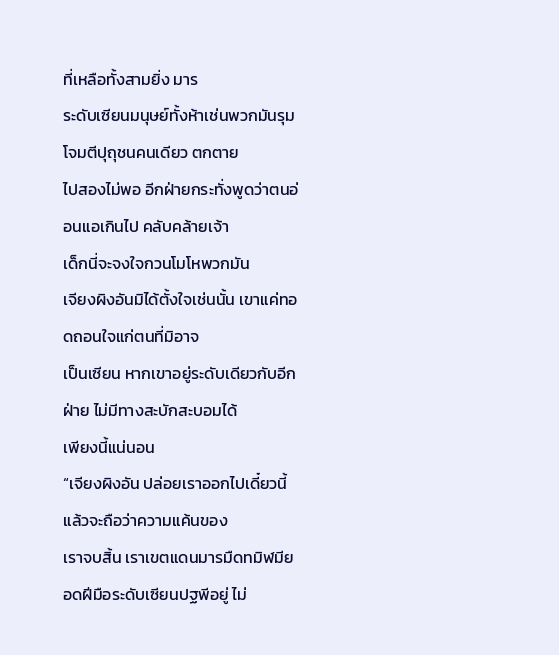ที่เหลือทั้งสามยิ่ง มาร
ระดับเซียนมนุษย์ทั้งห้าเช่นพวกมันรุมโจมตีปุถุชนคนเดียว ตกตาย
ไปสองไม่พอ อีกฝ่ายกระทั่งพูดว่าตนอ่อนแอเกินไป คลับคล้ายเจ้า
เด็กนี่จะจงใจกวนโมโหพวกมัน
เจียงผิงอันมิได้ตั้งใจเช่นนั้น เขาแค่ทอดถอนใจแก่ตนที่มิอาจ
เป็นเซียน หากเขาอยู่ระดับเดียวกับอีกฝ่าย ไม่มีทางสะบักสะบอมได้
เพียงนี้แน่นอน
“เจียงผิงอัน ปล่อยเราออกไปเดี๋ยวนี้ แล้วจะถือว่าความแค้นของ
เราจบสิ้น เราเขตแดนมารมืดทมิฬมียอดฝีมือระดับเซียนปฐพีอยู่ ไม่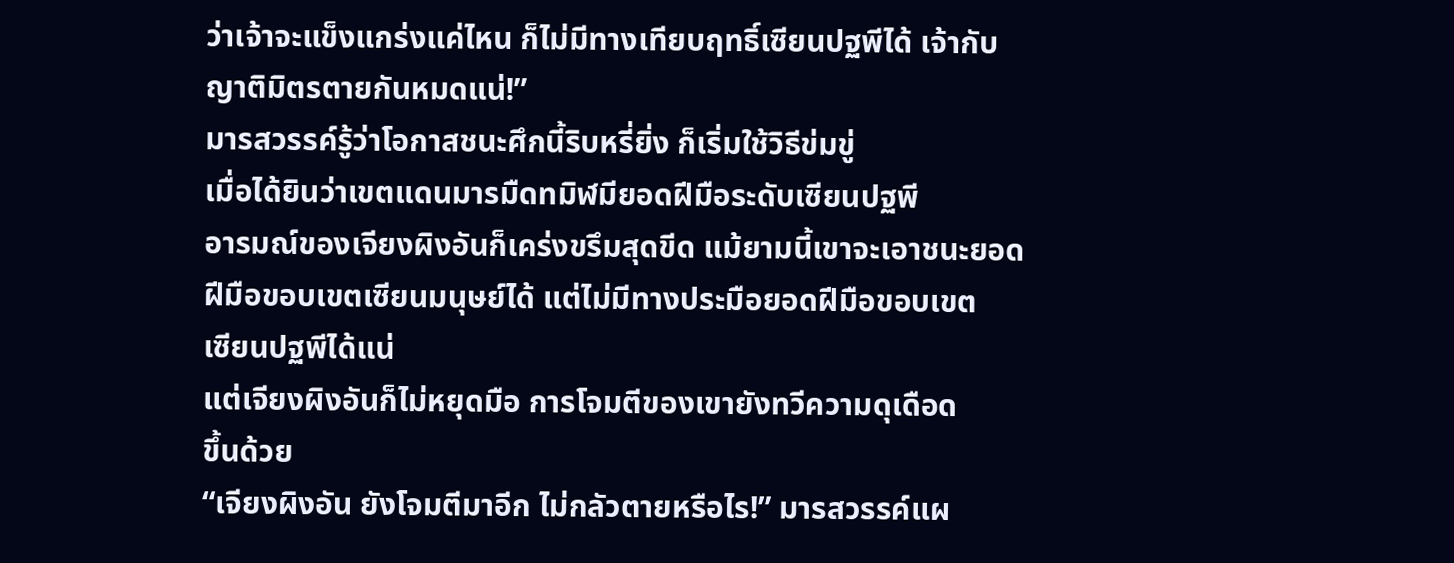ว่าเจ้าจะแข็งแกร่งแค่ไหน ก็ไม่มีทางเทียบฤทธิ์เซียนปฐพีได้ เจ้ากับ
ญาติมิตรตายกันหมดแน่!”
มารสวรรค์รู้ว่าโอกาสชนะศึกนี้ริบหรี่ยิ่ง ก็เริ่มใช้วิธีข่มขู่
เมื่อได้ยินว่าเขตแดนมารมืดทมิฬมียอดฝีมือระดับเซียนปฐพี
อารมณ์ของเจียงผิงอันก็เคร่งขรึมสุดขีด แม้ยามนี้เขาจะเอาชนะยอด
ฝีมือขอบเขตเซียนมนุษย์ได้ แต่ไม่มีทางประมือยอดฝีมือขอบเขต
เซียนปฐพีได้แน่
แต่เจียงผิงอันก็ไม่หยุดมือ การโจมตีของเขายังทวีความดุเดือด
ขึ้นด้วย
“เจียงผิงอัน ยังโจมตีมาอีก ไม่กลัวตายหรือไร!” มารสวรรค์แผ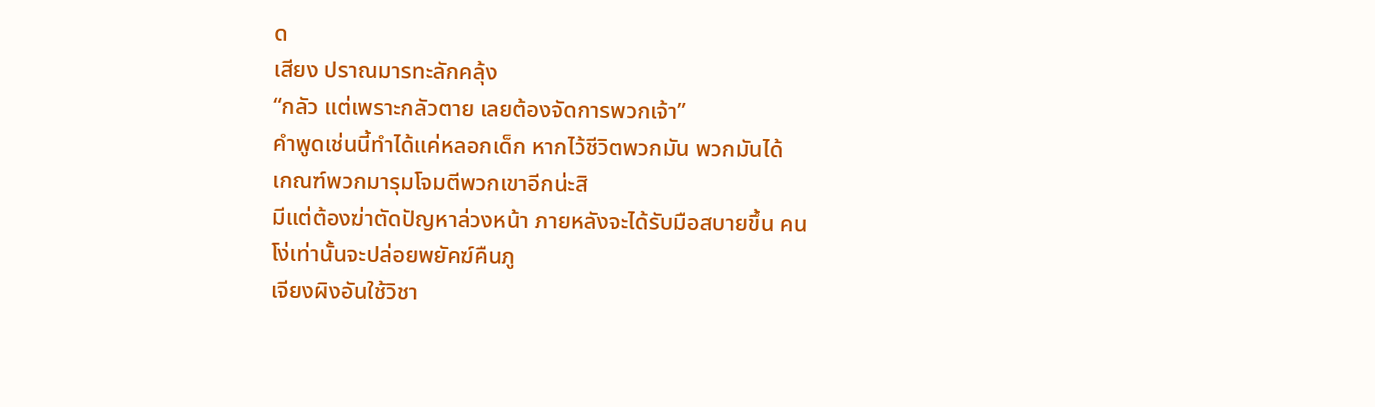ด
เสียง ปราณมารทะลักคลุ้ง
“กลัว แต่เพราะกลัวตาย เลยต้องจัดการพวกเจ้า”
คำพูดเช่นนี้ทำได้แค่หลอกเด็ก หากไว้ชีวิตพวกมัน พวกมันได้
เกณฑ์พวกมารุมโจมตีพวกเขาอีกน่ะสิ
มีแต่ต้องฆ่าตัดปัญหาล่วงหน้า ภายหลังจะได้รับมือสบายขึ้น คน
โง่เท่านั้นจะปล่อยพยัคฆ์คืนภู
เจียงผิงอันใช้วิชา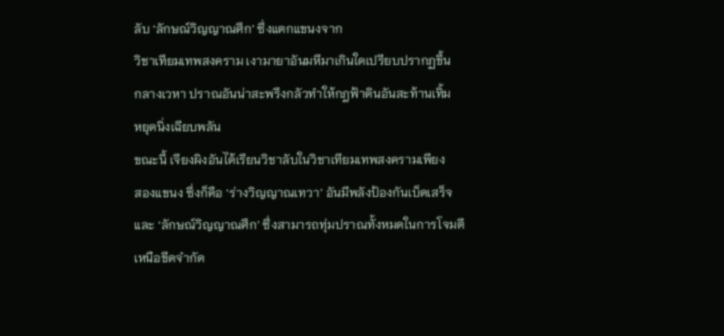ลับ ‘ลักษณ์วิญญาณศึก’ ซึ่งแตกแขนงจาก
วิชาเทียมเทพสงคราม เงามายาอันมหึมาเกินใดเปรียบปรากฏขึ้น
กลางเวหา ปราณอันน่าสะพรึงกลัวทำให้กฎฟ้าดินอันสะท้านเทิ้ม
หยุดนิ่งเฉียบพลัน
ขณะนี้ เจียงผิงอันได้เรียนวิชาลับในวิชาเทียมเทพสงครามเพียง
สองแขนง ซึ่งก็คือ ‘ร่างวิญญาณเทวา’ อันมีพลังป้องกันเบ็ดเสร็จ
และ ‘ลักษณ์วิญญาณศึก’ ซึ่งสามารถทุ่มปราณทั้งหมดในการโจมตี
เหนือขีดจำกัด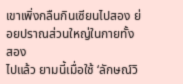เขาเพิ่งกลืนกินเซียนไปสอง ย่อยปราณส่วนใหญ่ในกายทั้งสอง
ไปแล้ว ยามนี้เมื่อใช้ ‘ลักษณ์วิ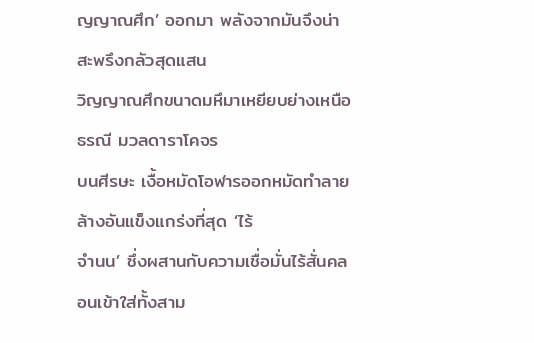ญญาณศึก’ ออกมา พลังจากมันจึงน่า
สะพรึงกลัวสุดแสน
วิญญาณศึกขนาดมหึมาเหยียบย่างเหนือธรณี มวลดาราโคจร
บนศีรษะ เงื้อหมัดโอฬารออกหมัดทำลายล้างอันแข็งแกร่งที่สุด ‘ไร้
จำนน’ ซึ่งผสานกับความเชื่อมั่นไร้สั่นคลอนเข้าใส่ทั้งสาม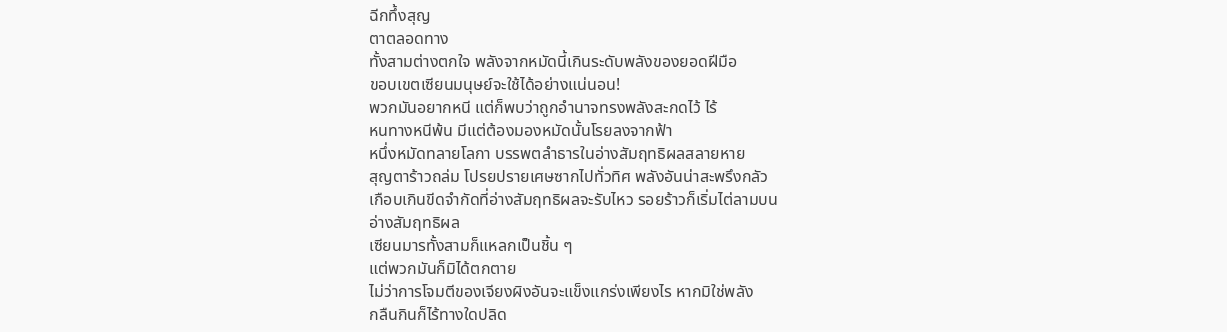ฉีกทึ้งสุญ
ตาตลอดทาง
ทั้งสามต่างตกใจ พลังจากหมัดนี้เกินระดับพลังของยอดฝีมือ
ขอบเขตเซียนมนุษย์จะใช้ได้อย่างแน่นอน!
พวกมันอยากหนี แต่ก็พบว่าถูกอำนาจทรงพลังสะกดไว้ ไร้
หนทางหนีพ้น มีแต่ต้องมองหมัดนั้นโรยลงจากฟ้า
หนึ่งหมัดทลายโลกา บรรพตลำธารในอ่างสัมฤทธิผลสลายหาย
สุญตาร้าวถล่ม โปรยปรายเศษซากไปทั่วทิศ พลังอันน่าสะพรึงกลัว
เกือบเกินขีดจำกัดที่อ่างสัมฤทธิผลจะรับไหว รอยร้าวก็เริ่มไต่ลามบน
อ่างสัมฤทธิผล
เซียนมารทั้งสามก็แหลกเป็นชิ้น ๆ
แต่พวกมันก็มิได้ตกตาย
ไม่ว่าการโจมตีของเจียงผิงอันจะแข็งแกร่งเพียงไร หากมิใช่พลัง
กลืนกินก็ไร้ทางใดปลิด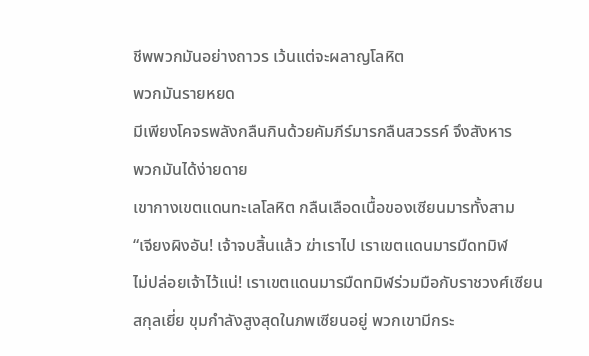ชีพพวกมันอย่างถาวร เว้นแต่จะผลาญโลหิต
พวกมันรายหยด
มีเพียงโคจรพลังกลืนกินด้วยคัมภีร์มารกลืนสวรรค์ จึงสังหาร
พวกมันได้ง่ายดาย
เขากางเขตแดนทะเลโลหิต กลืนเลือดเนื้อของเซียนมารทั้งสาม
“เจียงผิงอัน! เจ้าจบสิ้นแล้ว ฆ่าเราไป เราเขตแดนมารมืดทมิฬ
ไม่ปล่อยเจ้าไว้แน่! เราเขตแดนมารมืดทมิฬร่วมมือกับราชวงศ์เซียน
สกุลเยี่ย ขุมกำลังสูงสุดในภพเซียนอยู่ พวกเขามีกระ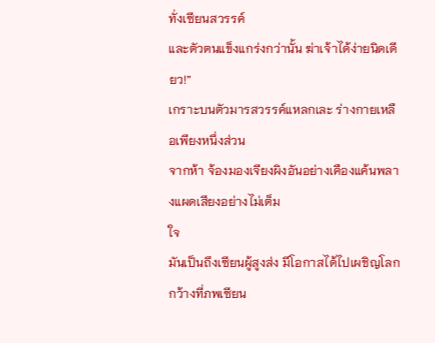ทั่งเซียนสวรรค์
และตัวตนแข็งแกร่งกว่านั้น ฆ่าเจ้าได้ง่ายนิดเดียว!”
เกราะบนตัวมารสวรรค์แหลกเละ ร่างกายเหลือเพียงหนึ่งส่วน
จากห้า จ้องมองเจียงผิงอันอย่างเคืองแค้นพลางแผดเสียงอย่างไม่เต็ม
ใจ
มันเป็นถึงเซียนผู้สูงส่ง มีโอกาสได้ไปเผชิญโลกกว้างที่ภพเซียน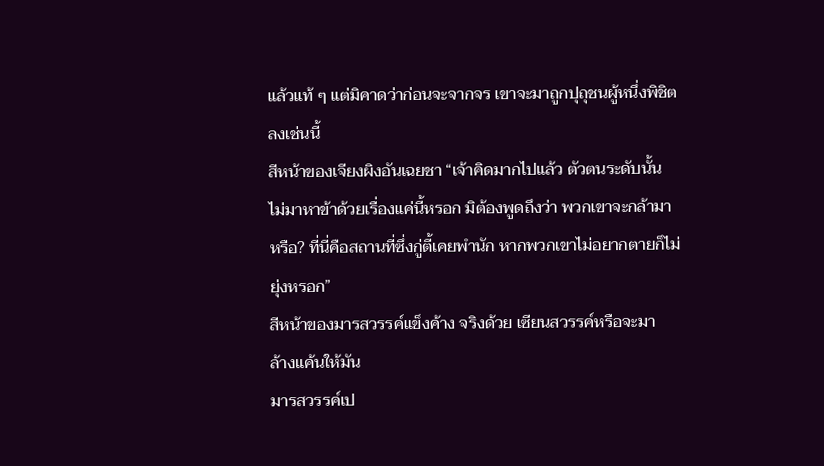แล้วแท้ ๆ แต่มิคาดว่าก่อนจะจากจร เขาจะมาถูกปุถุชนผู้หนึ่งพิชิต
ลงเช่นนี้
สีหน้าของเจียงผิงอันเฉยชา “เจ้าคิดมากไปแล้ว ตัวตนระดับนั้น
ไม่มาหาข้าด้วยเรื่องแค่นี้หรอก มิต้องพูดถึงว่า พวกเขาจะกล้ามา
หรือ? ที่นี่คือสถานที่ซึ่งกู่ตี้เคยพำนัก หากพวกเขาไม่อยากตายก็ไม่
ยุ่งหรอก”
สีหน้าของมารสวรรค์แข็งค้าง จริงด้วย เซียนสวรรค์หรือจะมา
ล้างแค้นให้มัน
มารสวรรค์เป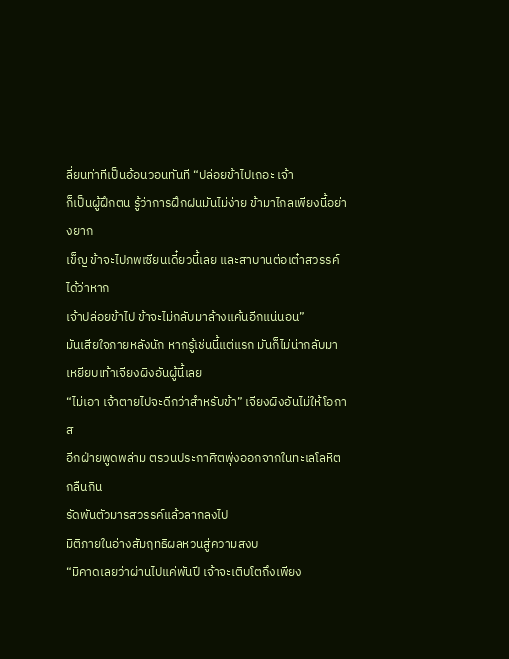ลี่ยนท่าทีเป็นอ้อนวอนทันที “ปล่อยข้าไปเถอะ เจ้า
ก็เป็นผู้ฝึกตน รู้ว่าการฝึกฝนมันไม่ง่าย ข้ามาไกลเพียงนี้อย่างยาก
เข็ญ ข้าจะไปภพเซียนเดี๋ยวนี้เลย และสาบานต่อเต๋าสวรรค์ได้ว่าหาก
เจ้าปล่อยข้าไป ข้าจะไม่กลับมาล้างแค้นอีกแน่นอน”
มันเสียใจภายหลังนัก หากรู้เช่นนี้แต่แรก มันก็ไม่น่ากลับมา
เหยียบเท้าเจียงผิงอันผู้นี้เลย
“ไม่เอา เจ้าตายไปจะดีกว่าสำหรับข้า” เจียงผิงอันไม่ให้โอกาส
อีกฝ่ายพูดพล่าม ตรวนประกาศิตพุ่งออกจากในทะเลโลหิตกลืนกิน
รัดพันตัวมารสวรรค์แล้วลากลงไป
มิติภายในอ่างสัมฤทธิผลหวนสู่ความสงบ
“มิคาดเลยว่าผ่านไปแค่พันปี เจ้าจะเติบโตถึงเพียง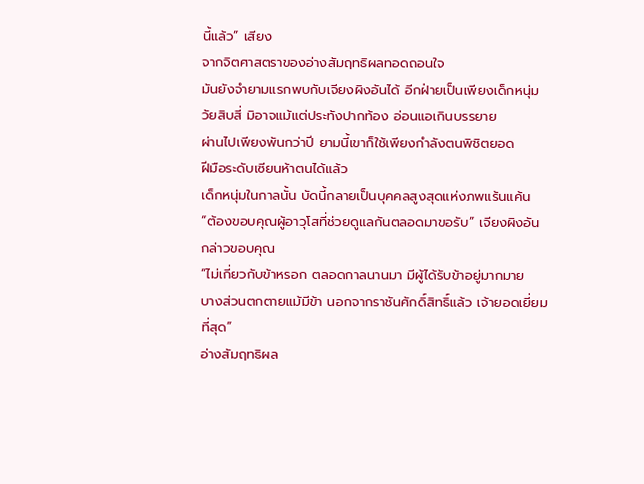นี้แล้ว” เสียง
จากจิตศาสตราของอ่างสัมฤทธิผลทอดถอนใจ
มันยังจำยามแรกพบกับเจียงผิงอันได้ อีกฝ่ายเป็นเพียงเด็กหนุ่ม
วัยสิบสี่ มิอาจแม้แต่ประทังปากท้อง อ่อนแอเกินบรรยาย
ผ่านไปเพียงพันกว่าปี ยามนี้เขาก็ใช้เพียงกำลังตนพิชิตยอด
ฝีมือระดับเซียนห้าตนได้แล้ว
เด็กหนุ่มในกาลนั้น บัดนี้กลายเป็นบุคคลสูงสุดแห่งภพแร้นแค้น
“ต้องขอบคุณผู้อาวุโสที่ช่วยดูแลกันตลอดมาขอรับ” เจียงผิงอัน
กล่าวขอบคุณ
“ไม่เกี่ยวกับข้าหรอก ตลอดกาลนานมา มีผู้ได้รับข้าอยู่มากมาย
บางส่วนตกตายแม้มีข้า นอกจากราชันศักดิ์สิทธิ์แล้ว เจ้ายอดเยี่ยม
ที่สุด”
อ่างสัมฤทธิผล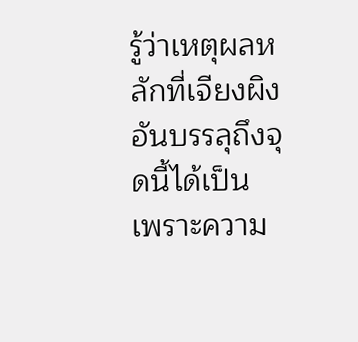รู้ว่าเหตุผลหลักที่เจียงผิงอันบรรลุถึงจุดนี้ได้เป็น
เพราะความ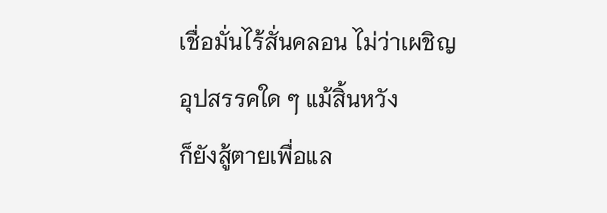เชื่อมั่นไร้สั่นคลอน ไม่ว่าเผชิญอุปสรรคใด ๆ แม้สิ้นหวัง
ก็ยังสู้ตายเพื่อแล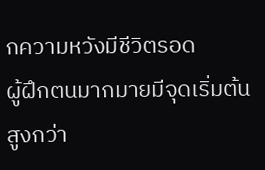กความหวังมีชีวิตรอด
ผู้ฝึกตนมากมายมีจุดเริ่มต้นสูงกว่า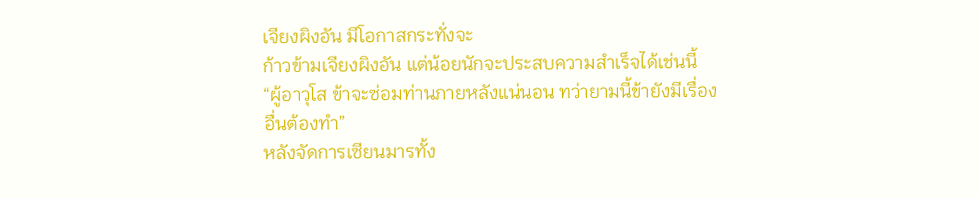เจียงผิงอัน มีโอกาสกระทั่งจะ
ก้าวข้ามเจียงผิงอัน แต่น้อยนักจะประสบความสำเร็จได้เช่นนี้
“ผู้อาวุโส ข้าจะซ่อมท่านภายหลังแน่นอน ทว่ายามนี้ข้ายังมีเรื่อง
อื่นต้องทำ”
หลังจัดการเซียนมารทั้ง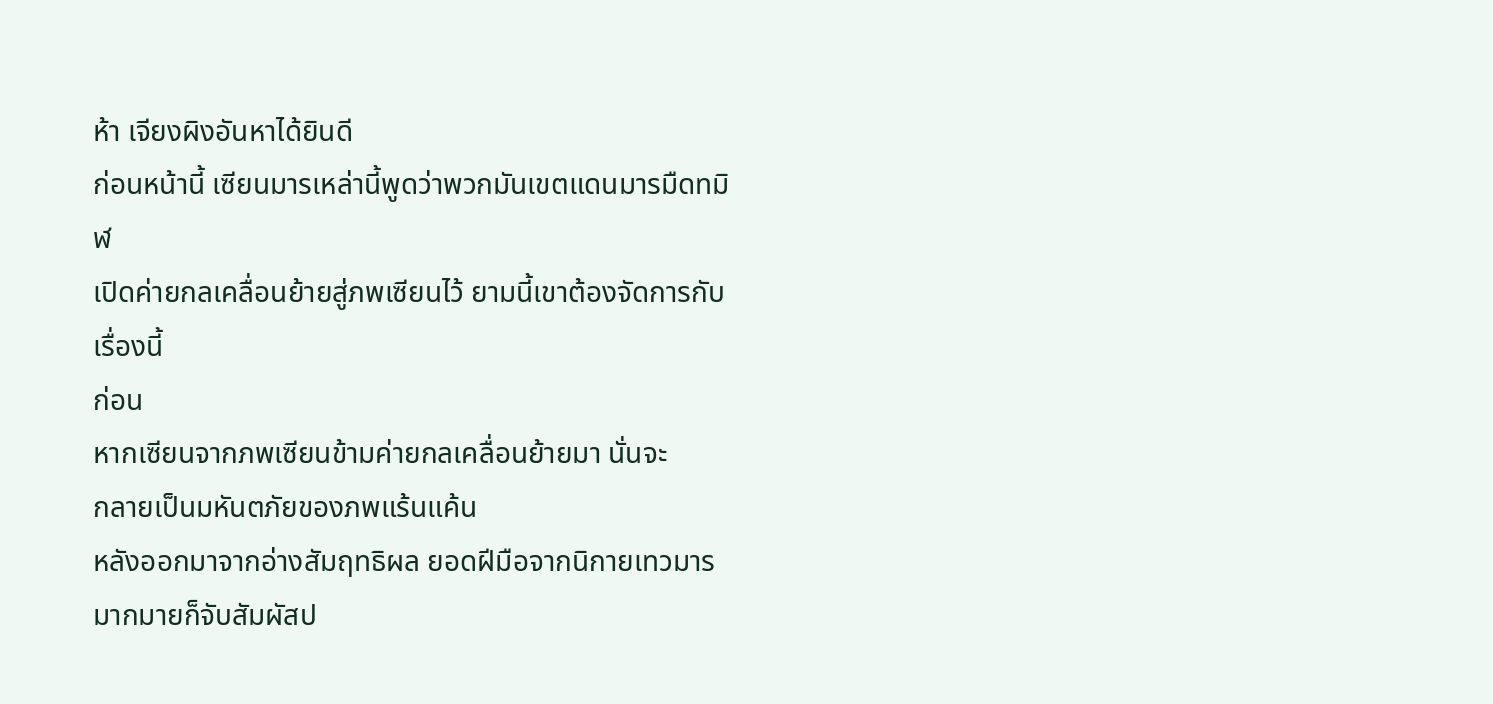ห้า เจียงผิงอันหาได้ยินดี
ก่อนหน้านี้ เซียนมารเหล่านี้พูดว่าพวกมันเขตแดนมารมืดทมิฬ
เปิดค่ายกลเคลื่อนย้ายสู่ภพเซียนไว้ ยามนี้เขาต้องจัดการกับเรื่องนี้
ก่อน
หากเซียนจากภพเซียนข้ามค่ายกลเคลื่อนย้ายมา นั่นจะ
กลายเป็นมหันตภัยของภพแร้นแค้น
หลังออกมาจากอ่างสัมฤทธิผล ยอดฝีมือจากนิกายเทวมาร
มากมายก็จับสัมผัสป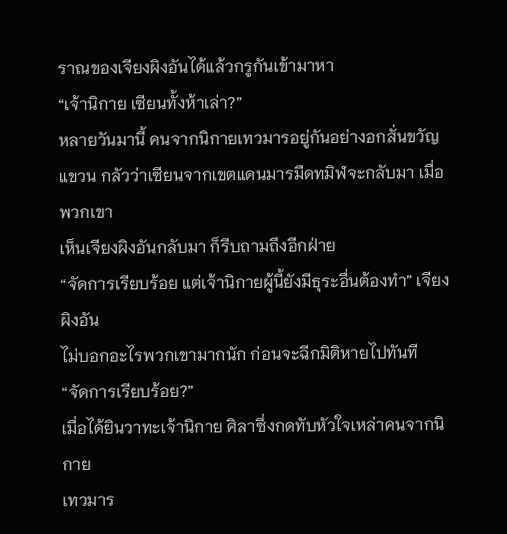ราณของเจียงผิงอันได้แล้วกรูกันเข้ามาหา
“เจ้านิกาย เซียนทั้งห้าเล่า?”
หลายวันมานี้ คนจากนิกายเทวมารอยู่กันอย่างอกสั่นขวัญ
แขวน กลัวว่าเซียนจากเขตแดนมารมืดทมิฬจะกลับมา เมื่อพวกเขา
เห็นเจียงผิงอันกลับมา ก็รีบถามถึงอีกฝ่าย
“จัดการเรียบร้อย แต่เจ้านิกายผู้นี้ยังมีธุระอื่นต้องทำ” เจียงผิงอัน
ไม่บอกอะไรพวกเขามากนัก ก่อนจะฉีกมิติหายไปทันที
“จัดการเรียบร้อย?”
เมื่อได้ยินวาทะเจ้านิกาย ศิลาซึ่งกดทับหัวใจเหล่าคนจากนิกาย
เทวมาร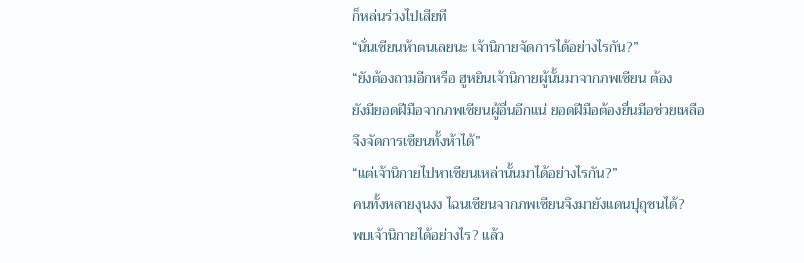ก็หล่นร่วงไปเสียที
“นั่นเซียนห้าตนเลยนะ เจ้านิกายจัดการได้อย่างไรกัน?”
“ยังต้องถามอีกหรือ ฮูหยินเจ้านิกายผู้นั้นมาจากภพเซียน ต้อง
ยังมียอดฝีมือจากภพเซียนผู้อื่นอีกแน่ ยอดฝีมือต้องยื่นมือช่วยเหลือ
จึงจัดการเซียนทั้งห้าได้”
“แต่เจ้านิกายไปหาเซียนเหล่านั้นมาได้อย่างไรกัน?”
คนทั้งหลายงุนงง ไฉนเซียนจากภพเซียนจึงมายังแดนปุถุชนได้?
พบเจ้านิกายได้อย่างไร? แล้ว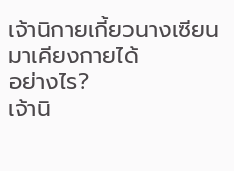เจ้านิกายเกี้ยวนางเซียนมาเคียงกายได้
อย่างไร?
เจ้านิ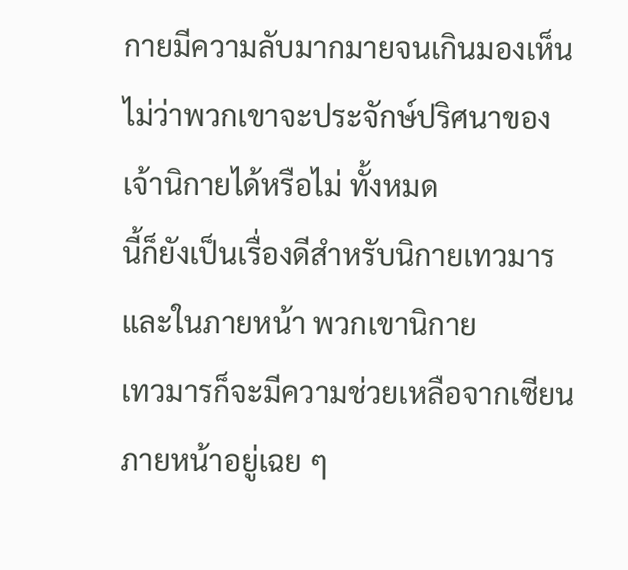กายมีความลับมากมายจนเกินมองเห็น
ไม่ว่าพวกเขาจะประจักษ์ปริศนาของเจ้านิกายได้หรือไม่ ทั้งหมด
นี้ก็ยังเป็นเรื่องดีสำหรับนิกายเทวมาร และในภายหน้า พวกเขานิกาย
เทวมารก็จะมีความช่วยเหลือจากเซียน ภายหน้าอยู่เฉย ๆ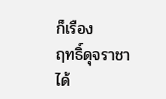ก็เรือง
ฤทธิ์ดุจราชาได้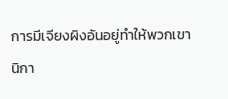การมีเจียงผิงอันอยู่ทำให้พวกเขานิกา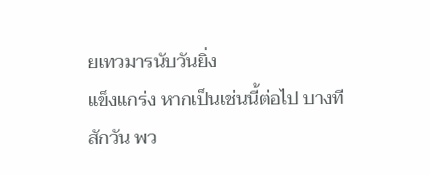ยเทวมารนับวันยิ่ง
แข็งแกร่ง หากเป็นเช่นนี้ต่อไป บางทีสักวัน พว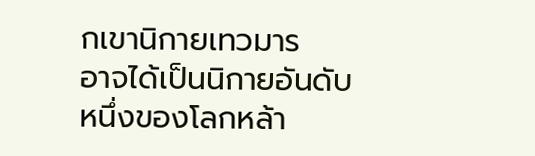กเขานิกายเทวมาร
อาจได้เป็นนิกายอันดับหนึ่งของโลกหล้า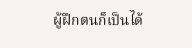ผู้ฝึกตนก็เป็นได้